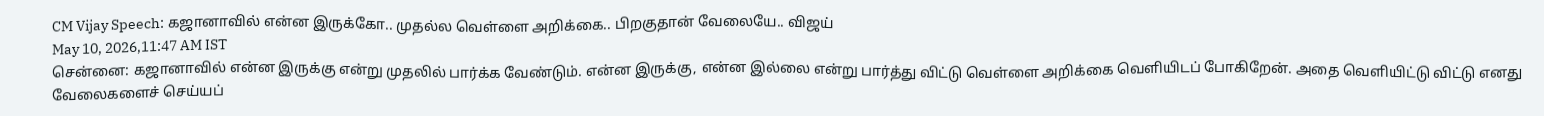CM Vijay Speech: கஜானாவில் என்ன இருக்கோ.. முதல்ல வெள்ளை அறிக்கை.. பிறகுதான் வேலையே.. விஜய்
May 10, 2026,11:47 AM IST
சென்னை: கஜானாவில் என்ன இருக்கு என்று முதலில் பார்க்க வேண்டும். என்ன இருக்கு, என்ன இல்லை என்று பார்த்து விட்டு வெள்ளை அறிக்கை வெளியிடப் போகிறேன். அதை வெளியிட்டு விட்டு எனது வேலைகளைச் செய்யப்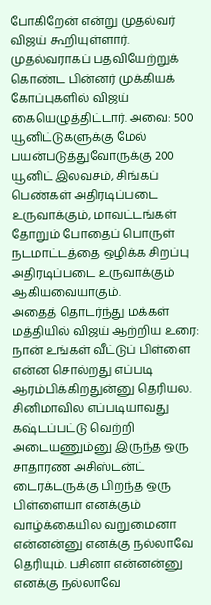போகிறேன் என்று முதல்வர் விஜய் கூறியுள்ளார்.
முதல்வராகப் பதவியேற்றுக் கொண்ட பின்னர் முக்கியக் கோப்புகளில் விஜய் கையெழுத்திட்டார். அவை: 500 யூனிட்டுகளுக்கு மேல் பயன்படுத்துவோருக்கு 200 யூனிட் இலவசம், சிங்கப் பெண்கள் அதிரடிப்படை உருவாக்கும், மாவட்டங்கள் தோறும் போதைப் பொருள் நடமாட்டத்தை ஒழிக்க சிறப்பு அதிரடிப்படை உருவாக்கும் ஆகியவையாகும்.
அதைத் தொடர்ந்து மக்கள் மத்தியில் விஜய் ஆற்றிய உரை:
நான் உங்கள் வீட்டுப் பிள்ளை
என்ன சொல்றது எப்படி ஆரம்பிக்கிறதுன்னு தெரியல. சினிமாவில எப்படியாவது கஷ்டப்பட்டு வெற்றி அடையணும்னு இருந்த ஒரு சாதாரண அசிஸ்டன்ட் டைரக்டருக்கு பிறந்த ஒரு பிள்ளையா எனக்கும் வாழ்க்கையில வறுமைனா என்னன்னு எனக்கு நல்லாவே தெரியும். பசினா என்னன்னு எனக்கு நல்லாவே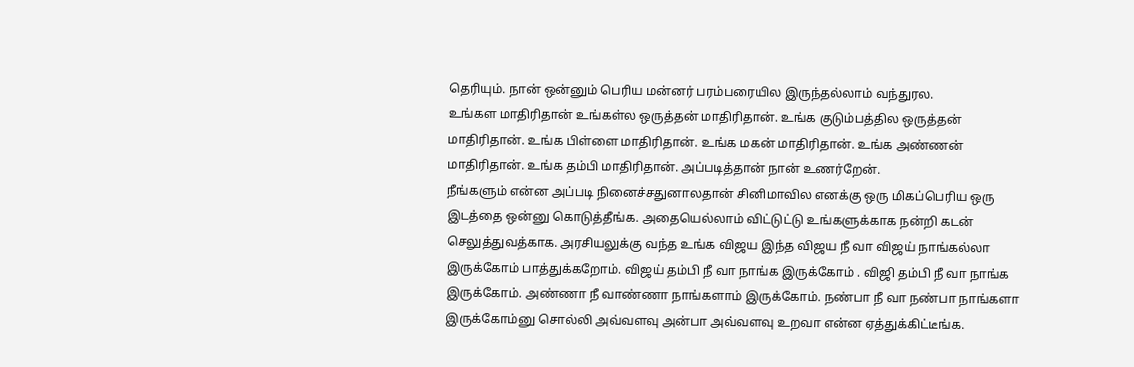தெரியும். நான் ஒன்னும் பெரிய மன்னர் பரம்பரையில இருந்தல்லாம் வந்துரல.
உங்கள மாதிரிதான் உங்கள்ல ஒருத்தன் மாதிரிதான். உங்க குடும்பத்தில ஒருத்தன் மாதிரிதான். உங்க பிள்ளை மாதிரிதான். உங்க மகன் மாதிரிதான். உங்க அண்ணன் மாதிரிதான். உங்க தம்பி மாதிரிதான். அப்படித்தான் நான் உணர்றேன்.
நீங்களும் என்ன அப்படி நினைச்சதுனாலதான் சினிமாவில எனக்கு ஒரு மிகப்பெரிய ஒரு இடத்தை ஒன்னு கொடுத்தீங்க. அதையெல்லாம் விட்டுட்டு உங்களுக்காக நன்றி கடன் செலுத்துவத்காக. அரசியலுக்கு வந்த உங்க விஜய இந்த விஜய நீ வா விஜய் நாங்கல்லா இருக்கோம் பாத்துக்கறோம். விஜய் தம்பி நீ வா நாங்க இருக்கோம் . விஜி தம்பி நீ வா நாங்க இருக்கோம். அண்ணா நீ வாண்ணா நாங்களாம் இருக்கோம். நண்பா நீ வா நண்பா நாங்களா இருக்கோம்னு சொல்லி அவ்வளவு அன்பா அவ்வளவு உறவா என்ன ஏத்துக்கிட்டீங்க.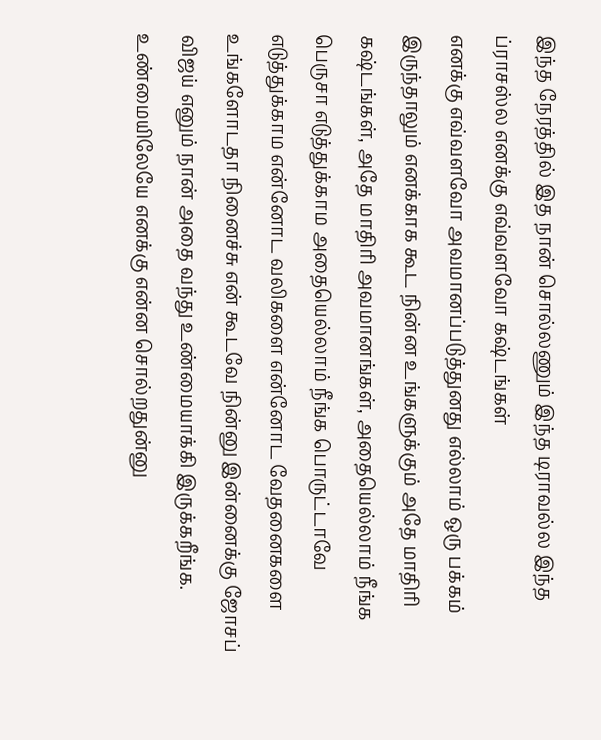இந்த நேரத்தில் இத நான் சொல்லணும் இந்த டிராவல்ல இந்த ப்ராசஸ்ல எனக்கு எவ்வளவோ கஷ்டங்கள்
எனக்கு எவ்வளவோ அவமானப்படுத்துனது எல்லாம் ஒரு பக்கம் இருந்தாலும் எனக்காக கூட நின்ன உங்களுக்கும் அதே மாதிரி கஷ்டங்கள், அதே மாதிரி அவமானங்கள், அதையெல்லாம் நீங்க பெருசா எடுத்துக்காம அதையெல்லாம் நீங்க பொருட்டாவே எடுத்துக்காம என்னோட வலிகளை என்னோட வேதனைகளை உங்களோடதா நினைச்சு என் கூடவே நின்னு இன்னைக்கு ஜோசப் விஜய் எனும் நான் அதை வந்து உண்மையாக்கி இருக்கறீங்க.
உண்மையிலேயே எனக்கு என்ன சொல்றதுன்னு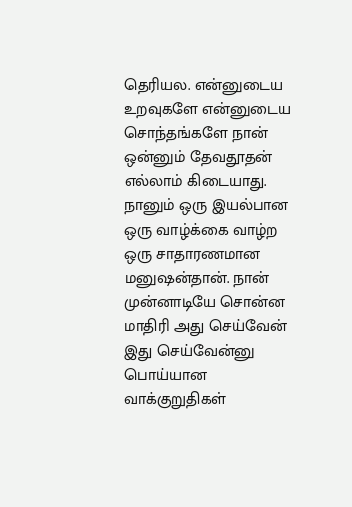தெரியல. என்னுடைய உறவுகளே என்னுடைய சொந்தங்களே நான் ஒன்னும் தேவதூதன் எல்லாம் கிடையாது. நானும் ஒரு இயல்பான ஒரு வாழ்க்கை வாழ்ற ஒரு சாதாரணமான மனுஷன்தான். நான் முன்னாடியே சொன்ன மாதிரி அது செய்வேன் இது செய்வேன்னு பொய்யான வாக்குறுதிகள்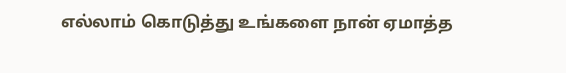எல்லாம் கொடுத்து உங்களை நான் ஏமாத்த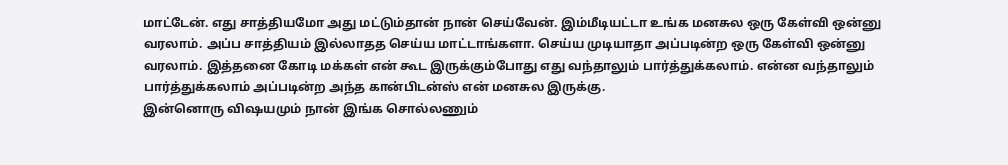மாட்டேன். எது சாத்தியமோ அது மட்டும்தான் நான் செய்வேன். இம்மீடியட்டா உங்க மனசுல ஒரு கேள்வி ஒன்னு வரலாம். அப்ப சாத்தியம் இல்லாதத செய்ய மாட்டாங்களா. செய்ய முடியாதா அப்படின்ற ஒரு கேள்வி ஒன்னு வரலாம். இத்தனை கோடி மக்கள் என் கூட இருக்கும்போது எது வந்தாலும் பார்த்துக்கலாம். என்ன வந்தாலும் பார்த்துக்கலாம் அப்படின்ற அந்த கான்பிடன்ஸ் என் மனசுல இருக்கு.
இன்னொரு விஷயமும் நான் இங்க சொல்லணும்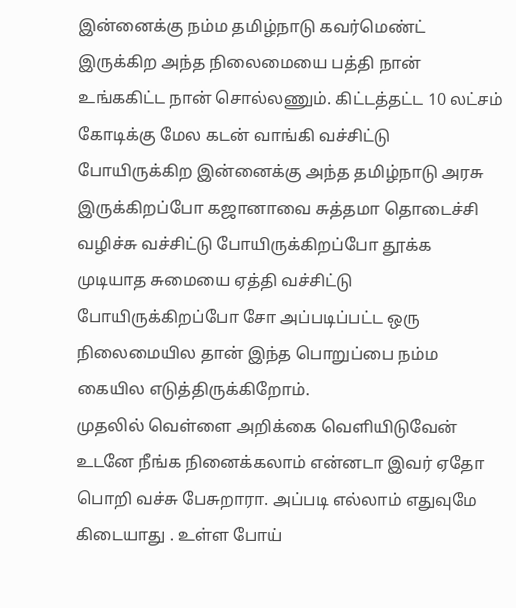இன்னைக்கு நம்ம தமிழ்நாடு கவர்மெண்ட் இருக்கிற அந்த நிலைமையை பத்தி நான் உங்ககிட்ட நான் சொல்லணும். கிட்டத்தட்ட 10 லட்சம் கோடிக்கு மேல கடன் வாங்கி வச்சிட்டு போயிருக்கிற இன்னைக்கு அந்த தமிழ்நாடு அரசு இருக்கிறப்போ கஜானாவை சுத்தமா தொடைச்சி வழிச்சு வச்சிட்டு போயிருக்கிறப்போ தூக்க முடியாத சுமையை ஏத்தி வச்சிட்டு போயிருக்கிறப்போ சோ அப்படிப்பட்ட ஒரு நிலைமையில தான் இந்த பொறுப்பை நம்ம கையில எடுத்திருக்கிறோம்.
முதலில் வெள்ளை அறிக்கை வெளியிடுவேன்
உடனே நீங்க நினைக்கலாம் என்னடா இவர் ஏதோ பொறி வச்சு பேசுறாரா. அப்படி எல்லாம் எதுவுமே கிடையாது . உள்ள போய்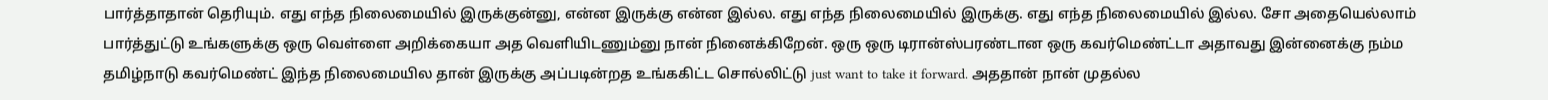பார்த்தாதான் தெரியும். எது எந்த நிலைமையில் இருக்குன்னு, என்ன இருக்கு என்ன இல்ல. எது எந்த நிலைமையில் இருக்கு. எது எந்த நிலைமையில் இல்ல. சோ அதையெல்லாம் பார்த்துட்டு உங்களுக்கு ஒரு வெள்ளை அறிக்கையா அத வெளியிடணும்னு நான் நினைக்கிறேன். ஒரு ஒரு டிரான்ஸ்பரண்டான ஒரு கவர்மெண்ட்டா அதாவது இன்னைக்கு நம்ம தமிழ்நாடு கவர்மெண்ட் இந்த நிலைமையில தான் இருக்கு அப்படின்றத உங்ககிட்ட சொல்லிட்டு just want to take it forward. அததான் நான் முதல்ல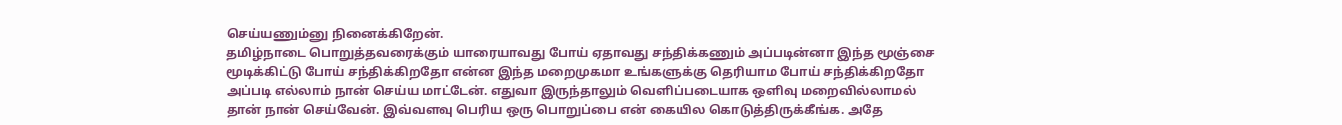செய்யணும்னு நினைக்கிறேன்.
தமிழ்நாடை பொறுத்தவரைக்கும் யாரையாவது போய் ஏதாவது சந்திக்கணும் அப்படின்னா இந்த மூஞ்சை மூடிக்கிட்டு போய் சந்திக்கிறதோ என்ன இந்த மறைமுகமா உங்களுக்கு தெரியாம போய் சந்திக்கிறதோ அப்படி எல்லாம் நான் செய்ய மாட்டேன். எதுவா இருந்தாலும் வெளிப்படையாக ஒளிவு மறைவில்லாமல் தான் நான் செய்வேன். இவ்வளவு பெரிய ஒரு பொறுப்பை என் கையில கொடுத்திருக்கீங்க. அதே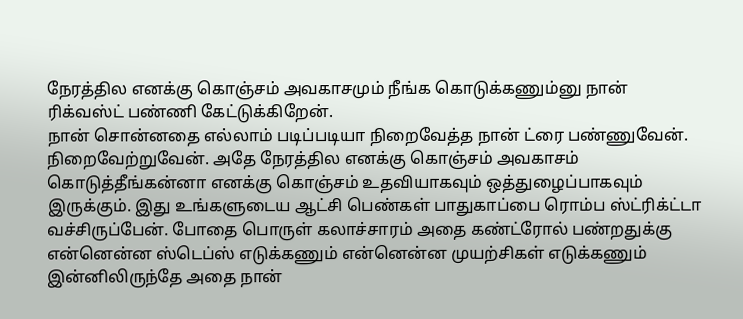நேரத்தில எனக்கு கொஞ்சம் அவகாசமும் நீங்க கொடுக்கணும்னு நான் ரிக்வஸ்ட் பண்ணி கேட்டுக்கிறேன்.
நான் சொன்னதை எல்லாம் படிப்படியா நிறைவேத்த நான் ட்ரை பண்ணுவேன். நிறைவேற்றுவேன். அதே நேரத்தில எனக்கு கொஞ்சம் அவகாசம் கொடுத்தீங்கன்னா எனக்கு கொஞ்சம் உதவியாகவும் ஒத்துழைப்பாகவும் இருக்கும். இது உங்களுடைய ஆட்சி பெண்கள் பாதுகாப்பை ரொம்ப ஸ்ட்ரிக்ட்டா வச்சிருப்பேன். போதை பொருள் கலாச்சாரம் அதை கண்ட்ரோல் பண்றதுக்கு என்னென்ன ஸ்டெப்ஸ் எடுக்கணும் என்னென்ன முயற்சிகள் எடுக்கணும் இன்னிலிருந்தே அதை நான்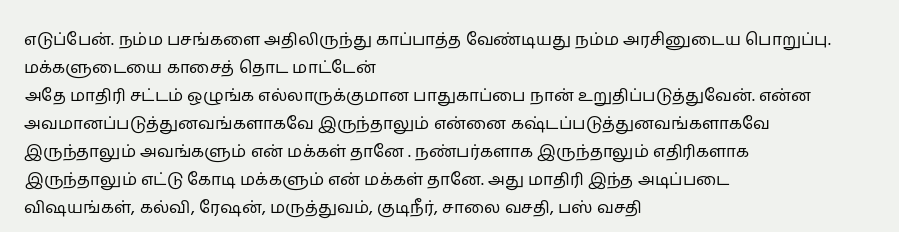எடுப்பேன். நம்ம பசங்களை அதிலிருந்து காப்பாத்த வேண்டியது நம்ம அரசினுடைய பொறுப்பு.
மக்களுடையை காசைத் தொட மாட்டேன்
அதே மாதிரி சட்டம் ஒழுங்க எல்லாருக்குமான பாதுகாப்பை நான் உறுதிப்படுத்துவேன். என்ன அவமானப்படுத்துனவங்களாகவே இருந்தாலும் என்னை கஷ்டப்படுத்துனவங்களாகவே இருந்தாலும் அவங்களும் என் மக்கள் தானே . நண்பர்களாக இருந்தாலும் எதிரிகளாக இருந்தாலும் எட்டு கோடி மக்களும் என் மக்கள் தானே. அது மாதிரி இந்த அடிப்படை விஷயங்கள், கல்வி, ரேஷன், மருத்துவம், குடிநீர், சாலை வசதி, பஸ் வசதி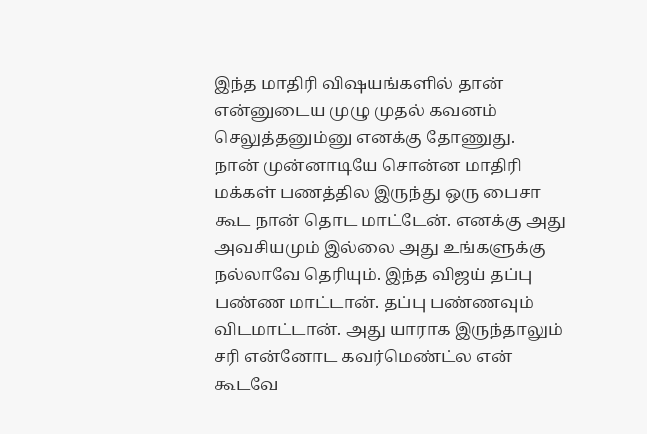இந்த மாதிரி விஷயங்களில் தான் என்னுடைய முழு முதல் கவனம் செலுத்தனும்னு எனக்கு தோணுது.
நான் முன்னாடியே சொன்ன மாதிரி மக்கள் பணத்தில இருந்து ஒரு பைசா கூட நான் தொட மாட்டேன். எனக்கு அது அவசியமும் இல்லை அது உங்களுக்கு நல்லாவே தெரியும். இந்த விஜய் தப்பு பண்ண மாட்டான். தப்பு பண்ணவும்
விடமாட்டான். அது யாராக இருந்தாலும் சரி என்னோட கவர்மெண்ட்ல என் கூடவே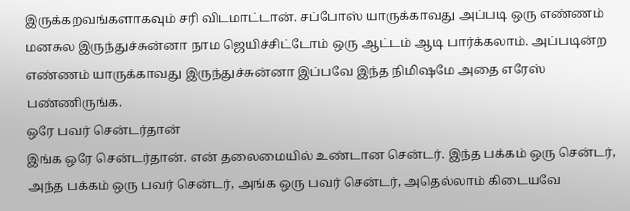இருக்கறவங்களாகவும் சரி விடமாட்டான். சப்போஸ் யாருக்காவது அப்படி ஒரு எண்ணம் மனசுல இருந்துச்சுன்னா நாம ஜெயிச்சிட்டோம் ஒரு ஆட்டம் ஆடி பார்க்கலாம். அப்படின்ற எண்ணம் யாருக்காவது இருந்துச்சுன்னா இப்பவே இந்த நிமிஷமே அதை எரேஸ் பண்ணிருங்க.
ஒரே பவர் சென்டர்தான்
இங்க ஒரே சென்டர்தான். என் தலைமையில் உண்டான சென்டர். இந்த பக்கம் ஒரு சென்டர், அந்த பக்கம் ஒரு பவர் சென்டர், அங்க ஒரு பவர் சென்டர், அதெல்லாம் கிடையவே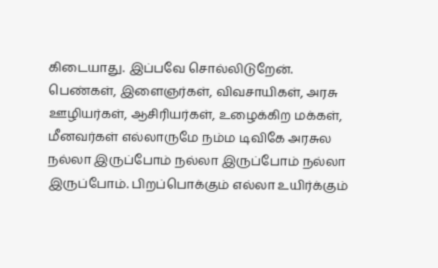கிடையாது. இப்பவே சொல்லிடுறேன்.
பெண்கள், இளைஞர்கள், விவசாயிகள், அரசு ஊழியர்கள், ஆசிரியர்கள், உழைக்கிற மக்கள், மீனவர்கள் எல்லாருமே நம்ம டிவிகே அரசுல நல்லா இருப்போம் நல்லா இருப்போம் நல்லா இருப்போம். பிறப்பொக்கும் எல்லா உயிர்க்கும்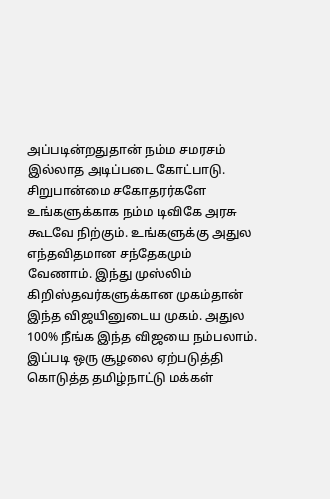அப்படின்றதுதான் நம்ம சமரசம் இல்லாத அடிப்படை கோட்பாடு.
சிறுபான்மை சகோதரர்களே உங்களுக்காக நம்ம டிவிகே அரசு கூடவே நிற்கும். உங்களுக்கு அதுல எந்தவிதமான சந்தேகமும் வேணாம். இந்து முஸ்லிம் கிறிஸ்தவர்களுக்கான முகம்தான் இந்த விஜயினுடைய முகம். அதுல 100% நீங்க இந்த விஜயை நம்பலாம்.
இப்படி ஒரு சூழலை ஏற்படுத்தி கொடுத்த தமிழ்நாட்டு மக்கள்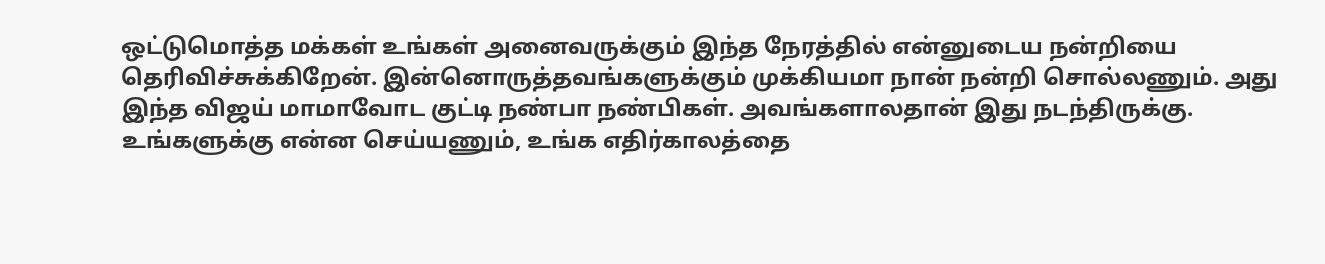ஒட்டுமொத்த மக்கள் உங்கள் அனைவருக்கும் இந்த நேரத்தில் என்னுடைய நன்றியை தெரிவிச்சுக்கிறேன். இன்னொருத்தவங்களுக்கும் முக்கியமா நான் நன்றி சொல்லணும். அது இந்த விஜய் மாமாவோட குட்டி நண்பா நண்பிகள். அவங்களாலதான் இது நடந்திருக்கு. உங்களுக்கு என்ன செய்யணும், உங்க எதிர்காலத்தை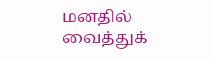மனதில் வைத்துக்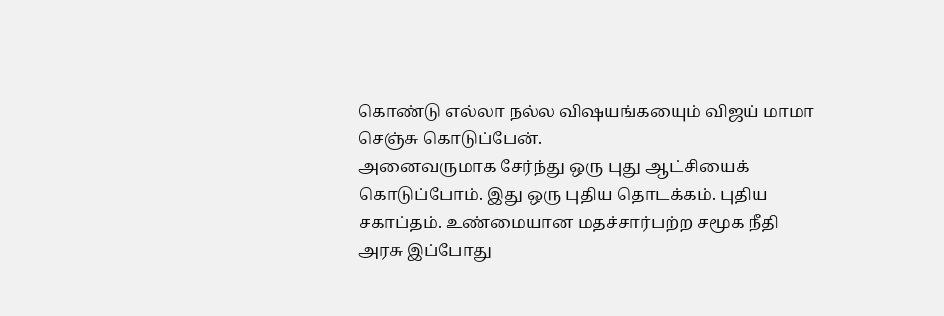கொண்டு எல்லா நல்ல விஷயங்கயைும் விஜய் மாமா செஞ்சு கொடுப்பேன்.
அனைவருமாக சேர்ந்து ஒரு புது ஆட்சியைக் கொடுப்போம். இது ஒரு புதிய தொடக்கம். புதிய சகாப்தம். உண்மையான மதச்சார்பற்ற சமூக நீதி அரசு இப்போது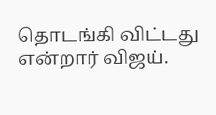தொடங்கி விட்டது என்றார் விஜய்.